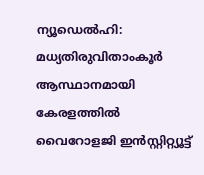ന്യൂഡെൽഹി: മധ്യതിരുവിതാംകൂർ ആസ്ഥാനമായി കേരളത്തിൽ വൈറോളജി ഇൻസ്റ്റിറ്റ്യൂട്ട്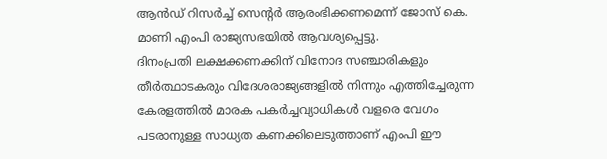ആൻഡ് റിസർച്ച് സെന്റർ ആരംഭിക്കണമെന്ന് ജോസ് കെ. മാണി എംപി രാജ്യസഭയിൽ ആവശ്യപ്പെട്ടു.
ദിനംപ്രതി ലക്ഷക്കണക്കിന് വിനോദ സഞ്ചാരികളും തീർത്ഥാടകരും വിദേശരാജ്യങ്ങളിൽ നിന്നും എത്തിച്ചേരുന്ന കേരളത്തിൽ മാരക പകർച്ചവ്യാധികൾ വളരെ വേഗം പടരാനുള്ള സാധ്യത കണക്കിലെടുത്താണ് എംപി ഈ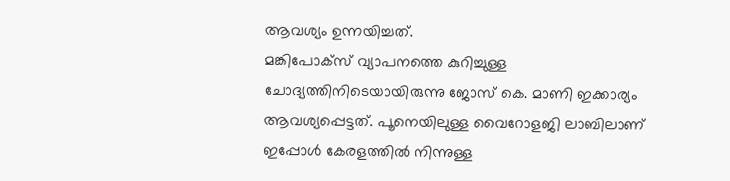ആവശ്യം ഉന്നയിച്ചത്.
മങ്കിപോക്സ് വ്യാപനത്തെ കുറിച്ചുള്ള ചോദ്യത്തിനിടെയായിരുന്നു ജോസ് കെ. മാണി ഇക്കാര്യം ആവശ്യപ്പെട്ടത്. പൂനെയിലുള്ള വൈറോളജി ലാബിലാണ് ഇപ്പോൾ കേരളത്തിൽ നിന്നുള്ള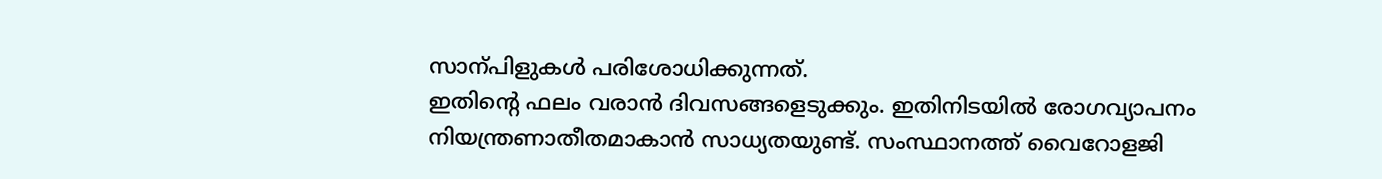സാന്പിളുകൾ പരിശോധിക്കുന്നത്.
ഇതിന്റെ ഫലം വരാൻ ദിവസങ്ങളെടുക്കും. ഇതിനിടയിൽ രോഗവ്യാപനം നിയന്ത്രണാതീതമാകാൻ സാധ്യതയുണ്ട്. സംസ്ഥാനത്ത് വൈറോളജി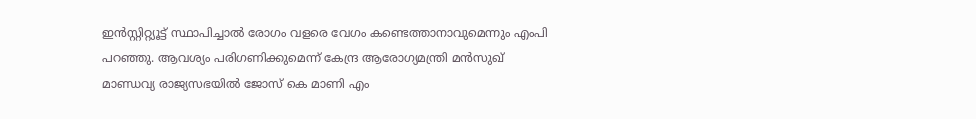ഇൻസ്റ്റിറ്റ്യൂട്ട് സ്ഥാപിച്ചാൽ രോഗം വളരെ വേഗം കണ്ടെത്താനാവുമെന്നും എംപി പറഞ്ഞു. ആവശ്യം പരിഗണിക്കുമെന്ന് കേന്ദ്ര ആരോഗ്യമന്ത്രി മൻസുഖ് മാണ്ഡവ്യ രാജ്യസഭയിൽ ജോസ് കെ മാണി എം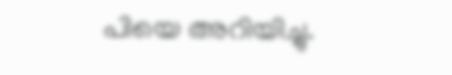പിയെ അറിയിച്ചു.